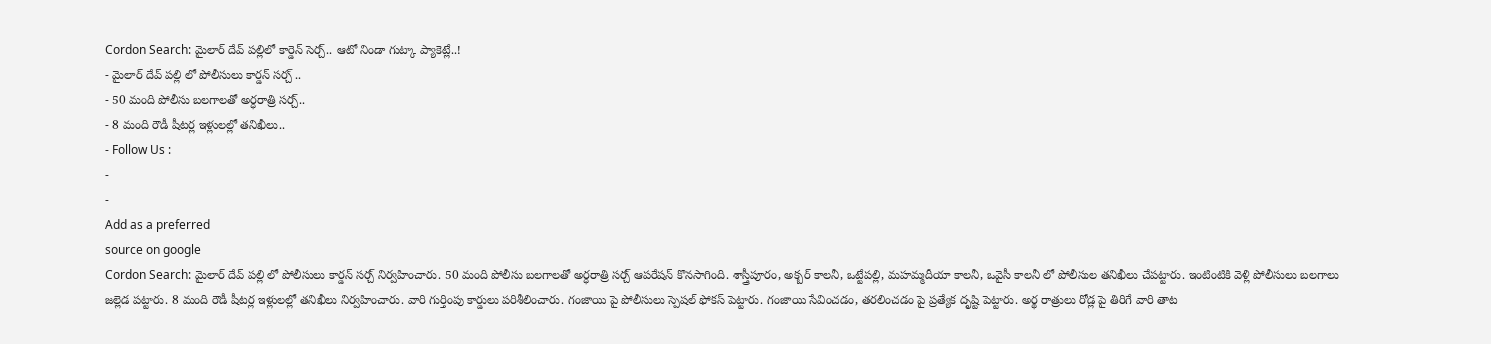Cordon Search: మైలార్ దేవ్ పల్లిలో కార్డెన్ సెర్చ్.. ఆటో నిండా గుట్కా ప్యాకెట్లే..!
- మైలార్ దేవ్ పల్లి లో పోలీసులు కార్డన్ సర్చ్ ..
- 50 మంది పోలీసు బలగాలతో అర్ధరాత్రి సర్చ్..
- 8 మంది రౌడీ షీటర్ల ఇళ్లులల్లో తనిఖీలు..
- Follow Us :
-
-
Add as a preferred
source on google
Cordon Search: మైలార్ దేవ్ పల్లి లో పోలీసులు కార్డన్ సర్చ్ నిర్వహించారు. 50 మంది పోలీసు బలగాలతో అర్ధరాత్రి సర్చ్ ఆపరేషన్ కొనసాగింది. శాస్త్రీపూరం, అక్బర్ కాలనీ, ఒట్టేపల్లి, మహమ్మదీయా కాలనీ, ఒవైసీ కాలనీ లో పోలీసుల తనిఖీలు చేపట్టారు. ఇంటింటికి వెళ్లి పోలీసులు బలగాలు జల్లెడ పట్టారు. 8 మంది రౌడీ షీటర్ల ఇళ్లులల్లో తనిఖీలు నిర్వహించారు. వారి గుర్తింపు కార్డులు పరిశీలించారు. గంజాయి పై పోలీసులు స్పెషల్ ఫోకస్ పెట్టారు. గంజాయి సేవించడం, తరలించడం పై ప్రత్యేక దృష్టి పెట్టారు. అర్థ రాత్రులు రోడ్ల పై తిరిగే వారి తాట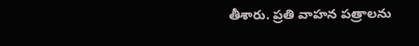తీశారు. ప్రతి వాహన పత్రాలను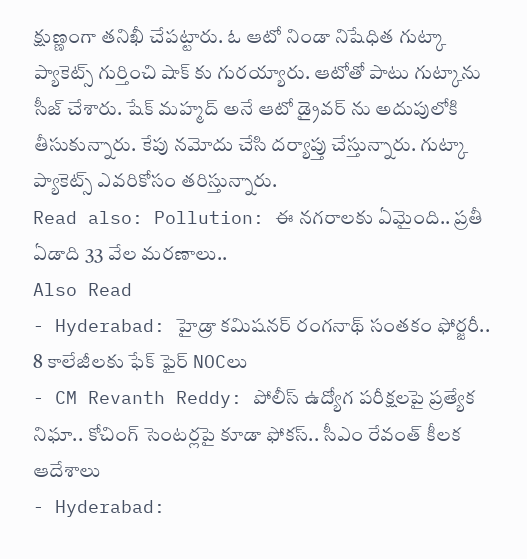క్షుణ్ణంగా తనిఖీ చేపట్టారు. ఓ ఆటో నిండా నిషేధిత గుట్కా ప్యాకెట్స్ గుర్తించి షాక్ కు గురయ్యారు. ఆటోతో పాటు గుట్కాను సీజ్ చేశారు. షేక్ మహ్మద్ అనే ఆటో డ్రైవర్ ను అదుపులోకి తీసుకున్నారు. కేపు నమోదు చేసి దర్యాప్తు చేస్తున్నారు. గుట్కా ప్యాకెట్స్ ఎవరికోసం తరిస్తున్నారు.
Read also: Pollution: ఈ నగరాలకు ఏమైంది.. ప్రతీ ఏడాది 33 వేల మరణాలు..
Also Read
- Hyderabad: హైడ్రా కమిషనర్ రంగనాథ్ సంతకం ఫోర్జరీ.. 8 కాలేజీలకు ఫేక్ ఫైర్ NOCలు
- CM Revanth Reddy: పోలీస్ ఉద్యోగ పరీక్షలపై ప్రత్యేక నిఘా.. కోచింగ్ సెంటర్లపై కూడా ఫోకస్.. సీఎం రేవంత్ కీలక ఆదేశాలు
- Hyderabad: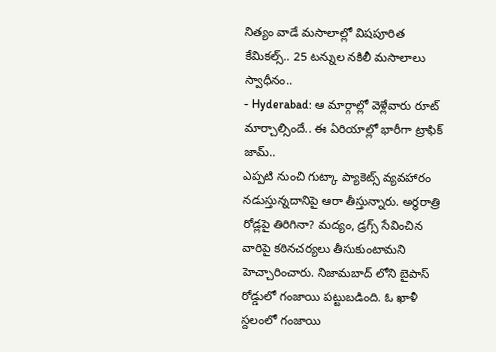నిత్యం వాడే మసాలాల్లో విషపూరిత కేమికల్స్.. 25 టన్నుల నకిలీ మసాలాలు స్వాధీనం..
- Hyderabad: ఆ మార్గాల్లో వెళ్లేవారు రూట్ మార్చాల్సిందే.. ఈ ఏరియాల్లో భారీగా ట్రాఫిక్ జామ్..
ఎప్పటి నుంచి గుట్కా ప్యాకెట్స్ వ్యవహారం నడుస్తున్నదానిపై ఆరా తీస్తున్నారు. అర్ధరాత్రి రోడ్లపై తిరిగినా? మద్యం, డ్రగ్స్ సేవించిన వారిపై కఠినచర్యలు తీసుకుంటామని హెచ్చారించారు. నిజామబాద్ లోని బైపాస్ రోడ్డులో గంజాయి పట్టుబడింది. ఓ ఖాళీ స్దలంలో గంజాయి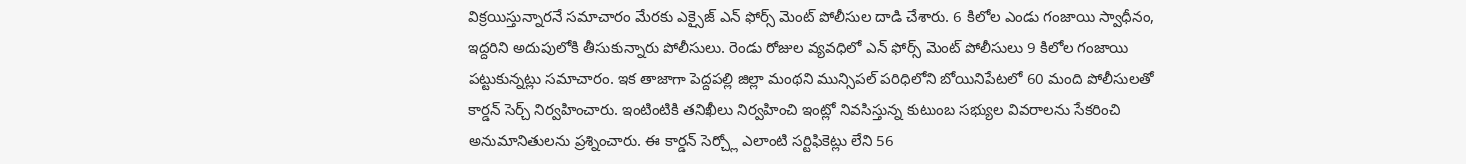విక్రయిస్తున్నారనే సమాచారం మేరకు ఎక్సైజ్ ఎన్ ఫోర్స్ మెంట్ పోలీసుల దాడి చేశారు. 6 కిలోల ఎండు గంజాయి స్వాధీనం, ఇద్దరిని అదుపులోకి తీసుకున్నారు పోలీసులు. రెండు రోజుల వ్యవధిలో ఎన్ ఫోర్స్ మెంట్ పోలీసులు 9 కిలోల గంజాయి పట్టుకున్నట్లు సమాచారం. ఇక తాజాగా పెద్దపల్లి జిల్లా మంథని మున్సిపల్ పరిధిలోని బోయినిపేటలో 60 మంది పోలీసులతో కార్డన్ సెర్చ్ నిర్వహించారు. ఇంటింటికి తనిఖీలు నిర్వహించి ఇంట్లో నివసిస్తున్న కుటుంబ సభ్యుల వివరాలను సేకరించి అనుమానితులను ప్రశ్నించారు. ఈ కార్డన్ సెర్చ్లో ఎలాంటి సర్టిఫికెట్లు లేని 56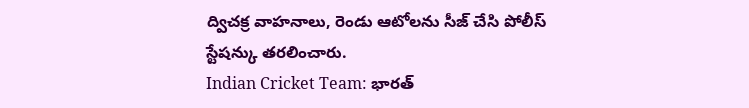ద్విచక్ర వాహనాలు, రెండు ఆటోలను సీజ్ చేసి పోలీస్ స్టేషన్కు తరలించారు.
Indian Cricket Team: భారత్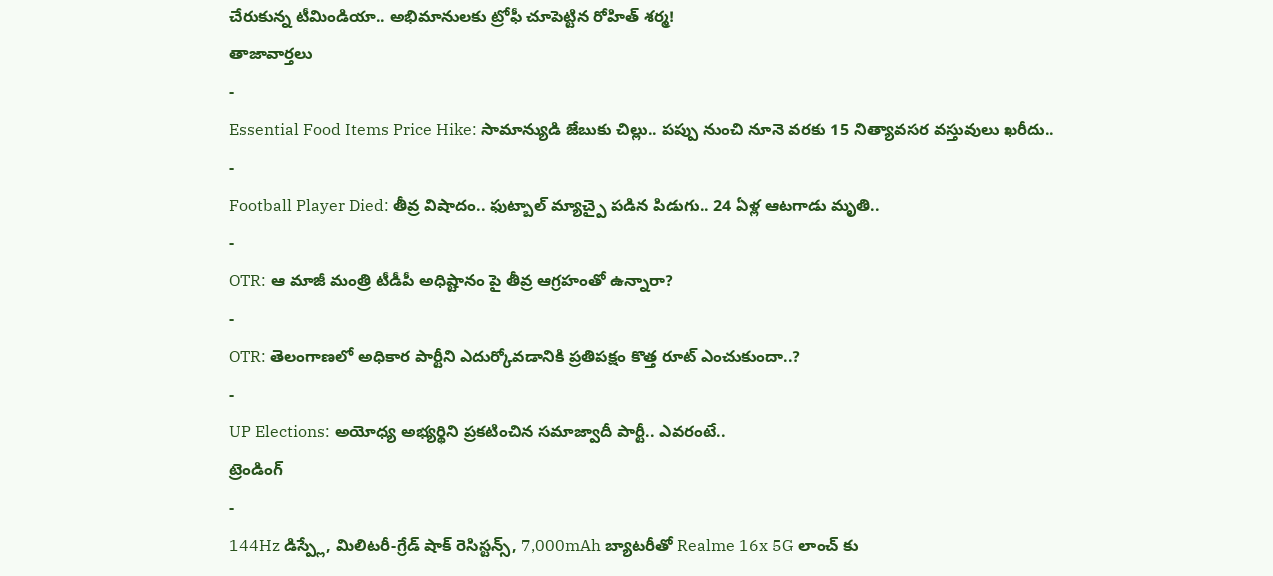చేరుకున్న టీమిండియా.. అభిమానులకు ట్రోఫీ చూపెట్టిన రోహిత్ శర్మ!
తాజావార్తలు
-
Essential Food Items Price Hike: సామాన్యుడి జేబుకు చిల్లు.. పప్పు నుంచి నూనె వరకు 15 నిత్యావసర వస్తువులు ఖరీదు..
-
Football Player Died: తీవ్ర విషాదం.. ఫుట్బాల్ మ్యాచ్పై పడిన పిడుగు.. 24 ఏళ్ల ఆటగాడు మృతి..
-
OTR: ఆ మాజీ మంత్రి టీడీపీ అధిష్టానం పై తీవ్ర ఆగ్రహంతో ఉన్నారా?
-
OTR: తెలంగాణలో అధికార పార్టీని ఎదుర్కోవడానికి ప్రతిపక్షం కొత్త రూట్ ఎంచుకుందా..?
-
UP Elections: అయోధ్య అభ్యర్థిని ప్రకటించిన సమాజ్వాదీ పార్టీ.. ఎవరంటే..
ట్రెండింగ్
-
144Hz డిస్ప్లే, మిలిటరీ-గ్రేడ్ షాక్ రెసిస్టన్స్, 7,000mAh బ్యాటరీతో Realme 16x 5G లాంచ్ కు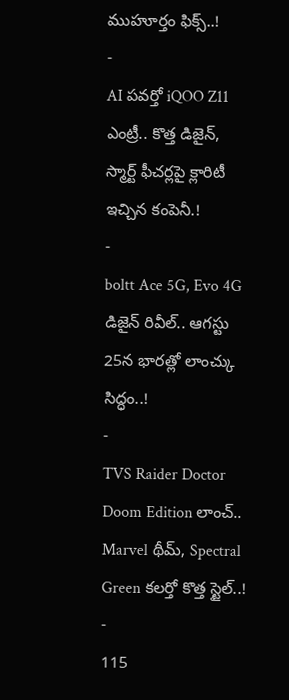ముహూర్తం ఫిక్స్..!
-
AI పవర్తో iQOO Z11 ఎంట్రీ.. కొత్త డిజైన్, స్మార్ట్ ఫీచర్లపై క్లారిటీ ఇచ్చిన కంపెనీ.!
-
boltt Ace 5G, Evo 4G డిజైన్ రివీల్.. ఆగస్టు 25న భారత్లో లాంచ్కు సిద్ధం..!
-
TVS Raider Doctor Doom Edition లాంచ్.. Marvel థీమ్, Spectral Green కలర్తో కొత్త స్టైల్..!
-
115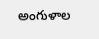అంగుళాల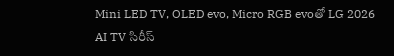Mini LED TV, OLED evo, Micro RGB evoతో LG 2026 AI TV సిరీస్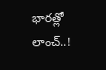భారత్లో లాంచ్..!